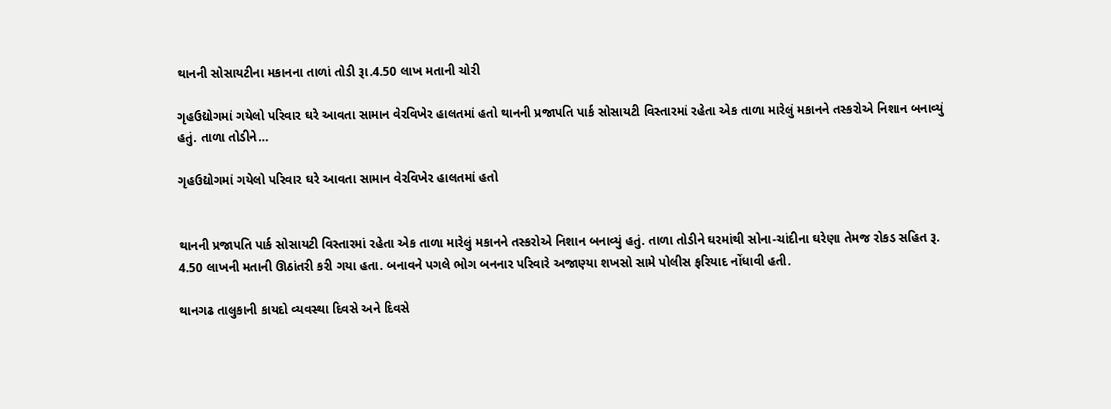થાનની સોસાયટીના મકાનના તાળાં તોડી રૂા.4.50 લાખ મતાની ચોરી

ગૃહઉદ્યોગમાં ગયેલો પરિવાર ઘરે આવતા સામાન વેરવિખેર હાલતમાં હતો થાનની પ્રજાપતિ પાર્ક સોસાયટી વિસ્તારમાં રહેતા એક તાળા મારેલું મકાનને તસ્કરોએ નિશાન બનાવ્યું હતું. તાળા તોડીને…

ગૃહઉદ્યોગમાં ગયેલો પરિવાર ઘરે આવતા સામાન વેરવિખેર હાલતમાં હતો


થાનની પ્રજાપતિ પાર્ક સોસાયટી વિસ્તારમાં રહેતા એક તાળા મારેલું મકાનને તસ્કરોએ નિશાન બનાવ્યું હતું. તાળા તોડીને ઘરમાંથી સોના-ચાંદીના ઘરેણા તેમજ રોકડ સહિત રૂ. 4.50 લાખની મતાની ઊઠાંતરી કરી ગયા હતા. બનાવને પગલે ભોગ બનનાર પરિવારે અજાણ્યા શખસો સામે પોલીસ ફરિયાદ નોંધાવી હતી.

થાનગઢ તાલુકાની કાયદો વ્યવસ્થા દિવસે અને દિવસે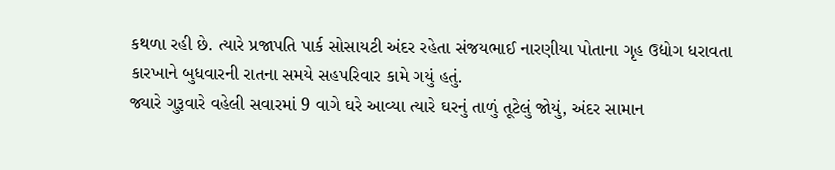કથળા રહી છે. ત્યારે પ્રજાપતિ પાર્ક સોસાયટી અંદર રહેતા સંજયભાઈ નારણીયા પોતાના ગૃહ ઉદ્યોગ ધરાવતા કારખાને બુધવારની રાતના સમયે સહપરિવાર કામે ગયું હતું.
જ્યારે ગુરૂવારે વહેલી સવારમાં 9 વાગે ઘરે આવ્યા ત્યારે ઘરનું તાળું તૂટેલું જોયું, અંદર સામાન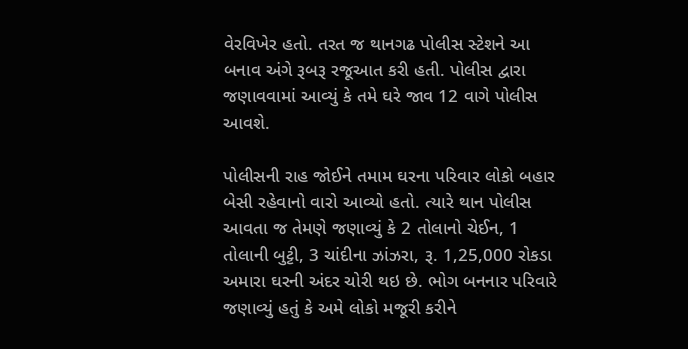વેરવિખેર હતો. તરત જ થાનગઢ પોલીસ સ્ટેશને આ બનાવ અંગે રૂબરૂ રજૂઆત કરી હતી. પોલીસ દ્વારા જણાવવામાં આવ્યું કે તમે ઘરે જાવ 12 વાગે પોલીસ આવશે.

પોલીસની રાહ જોઈને તમામ ઘરના પરિવાર લોકો બહાર બેસી રહેવાનો વારો આવ્યો હતો. ત્યારે થાન પોલીસ આવતા જ તેમણે જણાવ્યું કે 2 તોલાનો ચેઈન, 1 તોલાની બુટ્ટી, 3 ચાંદીના ઝાંઝરા, રૂ. 1,25,000 રોકડા અમારા ઘરની અંદર ચોરી થઇ છે. ભોગ બનનાર પરિવારે જણાવ્યું હતું કે અમે લોકો મજૂરી કરીને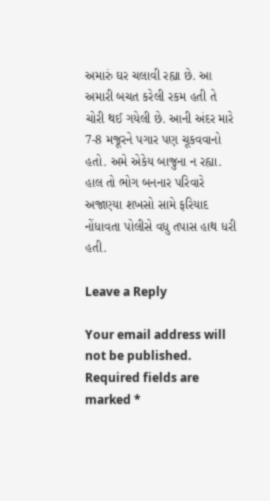અમારું ઘર ચલાવી રહ્યા છે. આ અમારી બચત કરેલી રકમ હતી તે ચોરી થઈ ગયેલી છે. આની અંદર મારે 7-8 મજૂરને પગાર પણ ચૂકવવાનો હતો. અમે એકેય બાજુના ન રહ્યા. હાલ તો ભોગ બનનાર પરિવારે અજાણ્યા શખસો સામે ફરિયાદ નોંધાવતા પોલીસે વધુ તપાસ હાથ ધરી હતી.

Leave a Reply

Your email address will not be published. Required fields are marked *